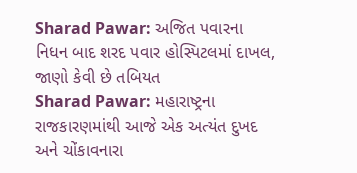Sharad Pawar: અજિત પવારના નિધન બાદ શરદ પવાર હોસ્પિટલમાં દાખલ, જાણો કેવી છે તબિયત
Sharad Pawar: મહારાષ્ટ્રના રાજકારણમાંથી આજે એક અત્યંત દુખદ અને ચોંકાવનારા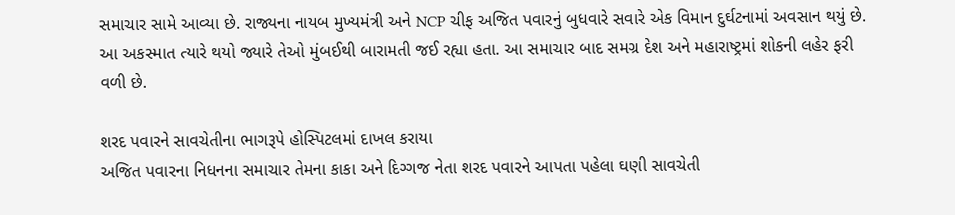સમાચાર સામે આવ્યા છે. રાજ્યના નાયબ મુખ્યમંત્રી અને NCP ચીફ અજિત પવારનું બુધવારે સવારે એક વિમાન દુર્ઘટનામાં અવસાન થયું છે. આ અકસ્માત ત્યારે થયો જ્યારે તેઓ મુંબઈથી બારામતી જઈ રહ્યા હતા. આ સમાચાર બાદ સમગ્ર દેશ અને મહારાષ્ટ્રમાં શોકની લહેર ફરી વળી છે.

શરદ પવારને સાવચેતીના ભાગરૂપે હોસ્પિટલમાં દાખલ કરાયા
અજિત પવારના નિધનના સમાચાર તેમના કાકા અને દિગ્ગજ નેતા શરદ પવારને આપતા પહેલા ઘણી સાવચેતી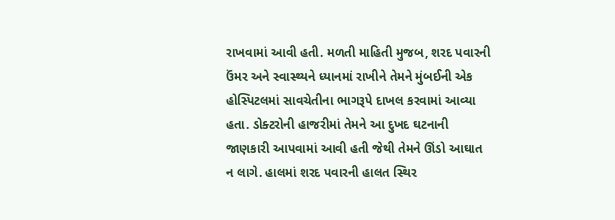રાખવામાં આવી હતી. મળતી માહિતી મુજબ, શરદ પવારની ઉંમર અને સ્વાસ્થ્યને ધ્યાનમાં રાખીને તેમને મુંબઈની એક હોસ્પિટલમાં સાવચેતીના ભાગરૂપે દાખલ કરવામાં આવ્યા હતા. ડોક્ટરોની હાજરીમાં તેમને આ દુખદ ઘટનાની જાણકારી આપવામાં આવી હતી જેથી તેમને ઊંડો આઘાત ન લાગે. હાલમાં શરદ પવારની હાલત સ્થિર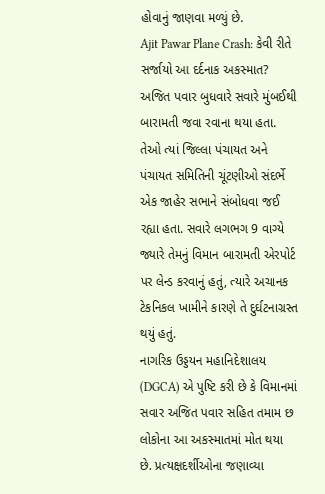હોવાનું જાણવા મળ્યું છે.
Ajit Pawar Plane Crash: કેવી રીતે સર્જાયો આ દર્દનાક અકસ્માત?
અજિત પવાર બુધવારે સવારે મુંબઈથી બારામતી જવા રવાના થયા હતા. તેઓ ત્યાં જિલ્લા પંચાયત અને પંચાયત સમિતિની ચૂંટણીઓ સંદર્ભે એક જાહેર સભાને સંબોધવા જઈ રહ્યા હતા. સવારે લગભગ 9 વાગ્યે જ્યારે તેમનું વિમાન બારામતી એરપોર્ટ પર લેન્ડ કરવાનું હતું, ત્યારે અચાનક ટેકનિકલ ખામીને કારણે તે દુર્ઘટનાગ્રસ્ત થયું હતું.
નાગરિક ઉડ્ડયન મહાનિદેશાલય (DGCA) એ પુષ્ટિ કરી છે કે વિમાનમાં સવાર અજિત પવાર સહિત તમામ છ લોકોના આ અકસ્માતમાં મોત થયા છે. પ્રત્યક્ષદર્શીઓના જણાવ્યા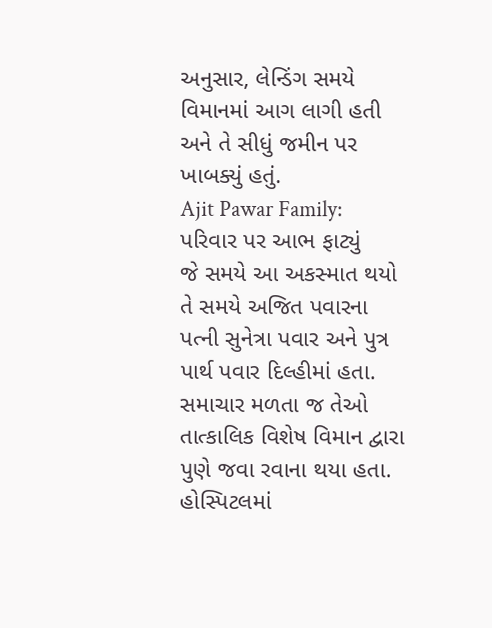અનુસાર, લેન્ડિંગ સમયે વિમાનમાં આગ લાગી હતી અને તે સીધું જમીન પર ખાબક્યું હતું.
Ajit Pawar Family: પરિવાર પર આભ ફાટ્યું
જે સમયે આ અકસ્માત થયો તે સમયે અજિત પવારના પત્ની સુનેત્રા પવાર અને પુત્ર પાર્થ પવાર દિલ્હીમાં હતા. સમાચાર મળતા જ તેઓ તાત્કાલિક વિશેષ વિમાન દ્વારા પુણે જવા રવાના થયા હતા. હોસ્પિટલમાં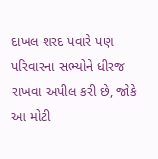દાખલ શરદ પવારે પણ પરિવારના સભ્યોને ધીરજ રાખવા અપીલ કરી છે, જોકે આ મોટી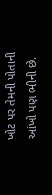ખોટ પર તેમની પોતાની આંખો પણ ભીની છે.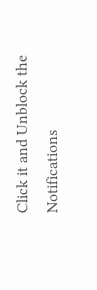Click it and Unblock the Notifications